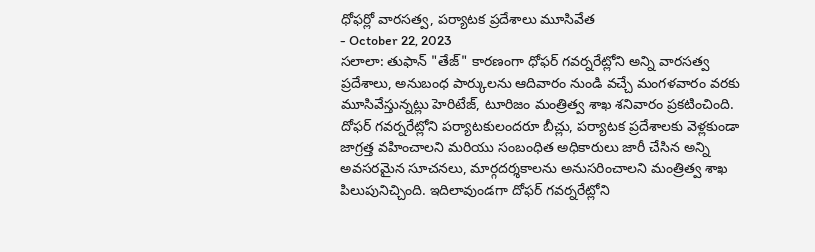ధోఫర్లో వారసత్వ, పర్యాటక ప్రదేశాలు మూసివేత
- October 22, 2023
సలాలా: తుఫాన్ "తేజ్" కారణంగా ధోఫర్ గవర్నరేట్లోని అన్ని వారసత్వ ప్రదేశాలు, అనుబంధ పార్కులను ఆదివారం నుండి వచ్చే మంగళవారం వరకు మూసివేస్తున్నట్లు హెరిటేజ్, టూరిజం మంత్రిత్వ శాఖ శనివారం ప్రకటించింది. దోఫర్ గవర్నరేట్లోని పర్యాటకులందరూ బీచ్లు, పర్యాటక ప్రదేశాలకు వెళ్లకుండా జాగ్రత్త వహించాలని మరియు సంబంధిత అధికారులు జారీ చేసిన అన్ని అవసరమైన సూచనలు, మార్గదర్శకాలను అనుసరించాలని మంత్రిత్వ శాఖ పిలుపునిచ్చింది. ఇదిలావుండగా దోఫర్ గవర్నరేట్లోని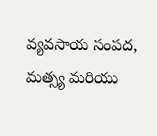వ్యవసాయ సంపద, మత్స్య మరియు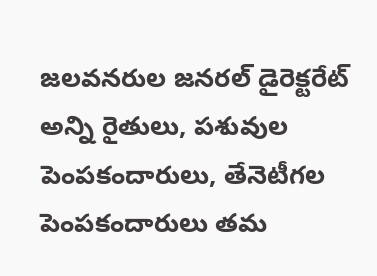జలవనరుల జనరల్ డైరెక్టరేట్ అన్ని రైతులు, పశువుల పెంపకందారులు, తేనెటీగల పెంపకందారులు తమ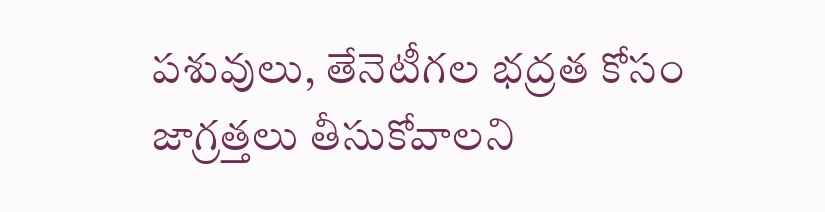పశువులు, తేనెటీగల భద్రత కోసం జాగ్రత్తలు తీసుకోవాలని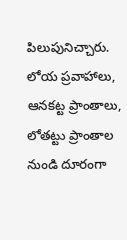పిలుపునిచ్చారు. లోయ ప్రవాహాలు, ఆనకట్ట ప్రాంతాలు, లోతట్టు ప్రాంతాల నుండి దూరంగా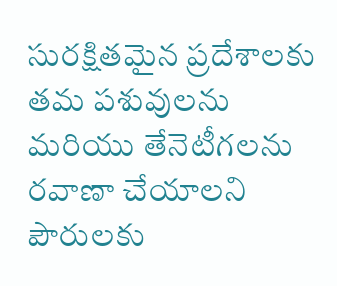సురక్షితమైన ప్రదేశాలకు తమ పశువులను మరియు తేనెటీగలను రవాణా చేయాలని పౌరులకు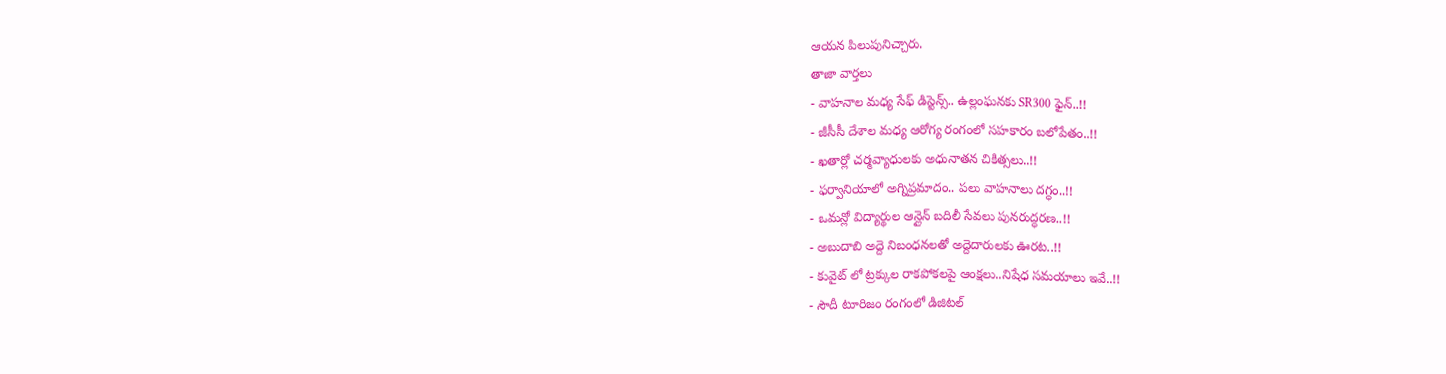ఆయన పిలుపునిచ్చారు.
తాజా వార్తలు
- వాహనాల మధ్య సేఫ్ డిస్టెన్స్.. ఉల్లంఘనకు SR300 ఫైన్..!!
- జీసీసీ దేశాల మధ్య ఆరోగ్య రంగంలో సహకారం బలోపేతం..!!
- ఖతార్లో చర్మవ్యాధులకు అధునాతన చికిత్సలు..!!
- ఫర్వానియాలో అగ్నిప్రమాదం.. పలు వాహనాలు దగ్ధం..!!
- ఒమన్లో విద్యార్థుల ఆన్లైన్ బదిలీ సేవలు పునరుద్ధరణ..!!
- అబుదాబి అద్దె నిబంధనలతో అద్దెదారులకు ఊరట..!!
- కువైట్ లో ట్రక్కుల రాకపోకలపై ఆంక్షలు..నిషేధ సమయాలు ఇవే..!!
- సౌదీ టూరిజం రంగంలో డిజిటల్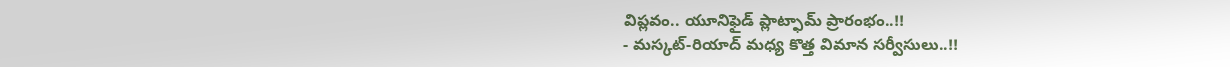విప్లవం.. యూనిఫైడ్ ప్లాట్ఫామ్ ప్రారంభం..!!
- మస్కట్-రియాద్ మధ్య కొత్త విమాన సర్వీసులు..!!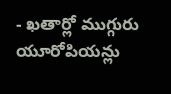- ఖతార్లో ముగ్గురు యూరోపియన్లు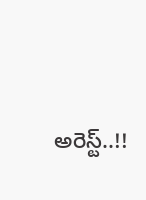అరెస్ట్..!!